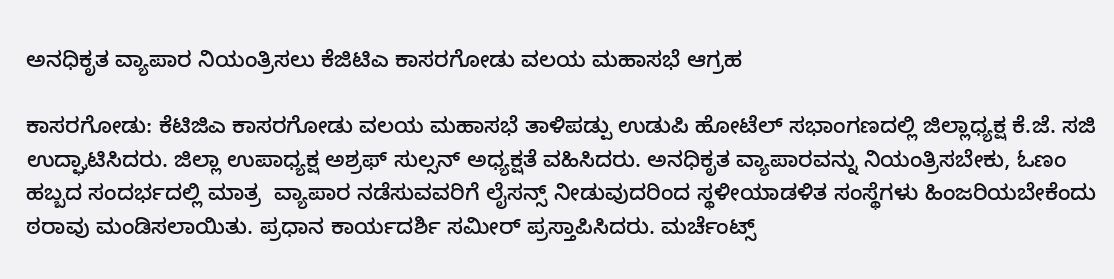ಅನಧಿಕೃತ ವ್ಯಾಪಾರ ನಿಯಂತ್ರಿಸಲು ಕೆಜಿಟಿಎ ಕಾಸರಗೋಡು ವಲಯ ಮಹಾಸಭೆ ಆಗ್ರಹ

ಕಾಸರಗೋಡು: ಕೆಟಿಜಿಎ ಕಾಸರಗೋಡು ವಲಯ ಮಹಾಸಭೆ ತಾಳಿಪಡ್ಪು ಉಡುಪಿ ಹೋಟೆಲ್ ಸಭಾಂಗಣದಲ್ಲಿ ಜಿಲ್ಲಾಧ್ಯಕ್ಷ ಕೆ.ಜೆ. ಸಜಿ ಉದ್ಘಾಟಿಸಿದರು. ಜಿಲ್ಲಾ ಉಪಾಧ್ಯಕ್ಷ ಅಶ್ರಫ್ ಸುಲ್ಸನ್ ಅಧ್ಯಕ್ಷತೆ ವಹಿಸಿದರು. ಅನಧಿಕೃತ ವ್ಯಾಪಾರವನ್ನು ನಿಯಂತ್ರಿಸಬೇಕು, ಓಣಂ ಹಬ್ಬದ ಸಂದರ್ಭದಲ್ಲಿ ಮಾತ್ರ  ವ್ಯಾಪಾರ ನಡೆಸುವವರಿಗೆ ಲೈಸನ್ಸ್ ನೀಡುವುದರಿಂದ ಸ್ಥಳೀಯಾಡಳಿತ ಸಂಸ್ಥೆಗಳು ಹಿಂಜರಿಯಬೇಕೆಂದು ಠರಾವು ಮಂಡಿಸಲಾಯಿತು. ಪ್ರಧಾನ ಕಾರ್ಯದರ್ಶಿ ಸಮೀರ್ ಪ್ರಸ್ತಾಪಿಸಿದರು. ಮರ್ಚೆಂಟ್ಸ್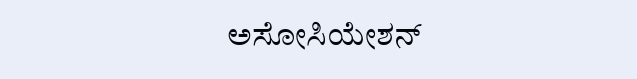ಅಸೋಸಿಯೇಶನ್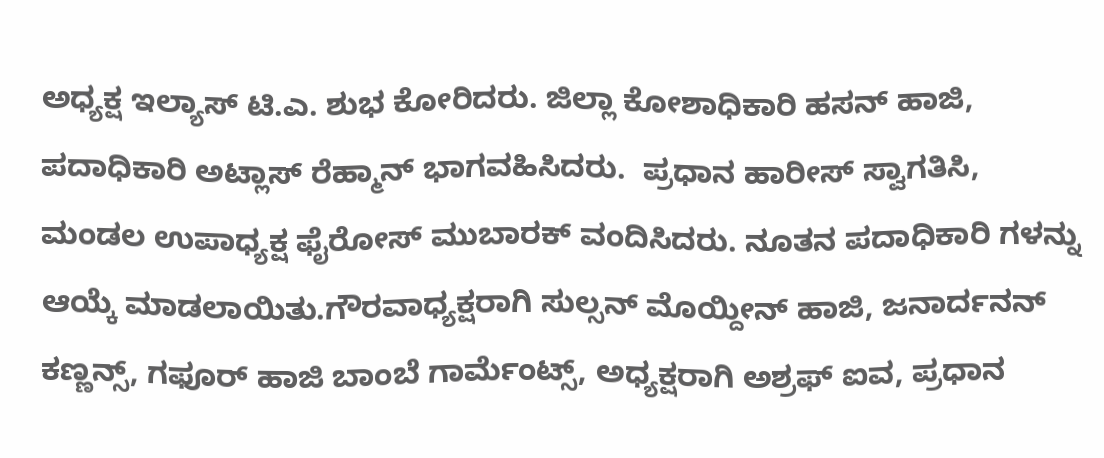ಅಧ್ಯಕ್ಷ ಇಲ್ಯಾಸ್ ಟಿ.ಎ. ಶುಭ ಕೋರಿದರು. ಜಿಲ್ಲಾ ಕೋಶಾಧಿಕಾರಿ ಹಸನ್ ಹಾಜಿ, ಪದಾಧಿಕಾರಿ ಅಟ್ಲಾಸ್ ರೆಹ್ಮಾನ್ ಭಾಗವಹಿಸಿದರು.  ಪ್ರಧಾನ ಹಾರೀಸ್ ಸ್ವಾಗತಿಸಿ, ಮಂಡಲ ಉಪಾಧ್ಯಕ್ಷ ಫೈರೋಸ್ ಮುಬಾರಕ್ ವಂದಿಸಿದರು. ನೂತನ ಪದಾಧಿಕಾರಿ ಗಳನ್ನು ಆಯ್ಕೆ ಮಾಡಲಾಯಿತು.ಗೌರವಾಧ್ಯಕ್ಷರಾಗಿ ಸುಲ್ಸನ್ ಮೊಯ್ದೀನ್ ಹಾಜಿ, ಜನಾರ್ದನನ್ ಕಣ್ಣನ್ಸ್, ಗಫೂರ್ ಹಾಜಿ ಬಾಂಬೆ ಗಾರ್ಮೆಂಟ್ಸ್, ಅಧ್ಯಕ್ಷರಾಗಿ ಅಶ್ರಫ್ ಐವ, ಪ್ರಧಾನ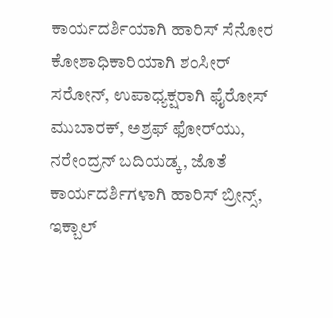ಕಾರ್ಯದರ್ಶಿಯಾಗಿ ಹಾರಿಸ್ ಸೆನೋರ ಕೋಶಾಧಿಕಾರಿಯಾಗಿ ಶಂಸೀರ್ ಸರೋನ್, ಉಪಾಧ್ಯಕ್ಷರಾಗಿ ಫೈರೋಸ್ ಮುಬಾರಕ್, ಅಶ್ರಫ್ ಫೋರ್‌ಯು, ನರೇಂದ್ರನ್ ಬದಿಯಡ್ಕ, ಜೊತೆ ಕಾರ್ಯದರ್ಶಿಗಳಾಗಿ ಹಾರಿಸ್ ಬ್ರೀನ್ಸ್, ಇಕ್ಬಾಲ್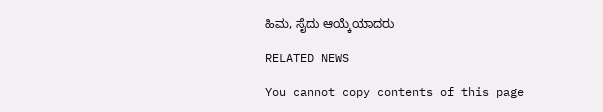ಹಿಮ, ಸೈದು ಆಯ್ಕೆಯಾದರು

RELATED NEWS

You cannot copy contents of this page